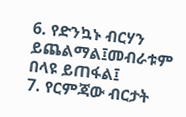6. የድንኳኑ ብርሃን ይጨልማል፤መብራቱም በላዩ ይጠፋል፤
7. የርምጃው ብርታት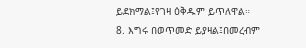ይደክማል፤የገዛ ዕቅዱም ይጥለዋል።
8. እግሩ በወጥመድ ይያዛል፤በመረብም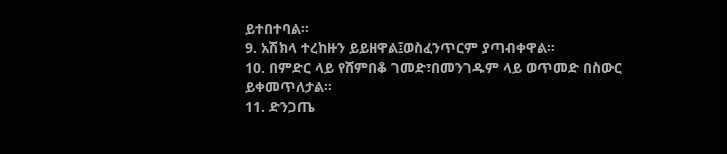ይተበተባል።
9. አሽክላ ተረከዙን ይይዘዋል፤ወስፈንጥርም ያጣብቀዋል።
10. በምድር ላይ የሸምበቆ ገመድ፣በመንገዱም ላይ ወጥመድ በስውር ይቀመጥለታል።
11. ድንጋጤ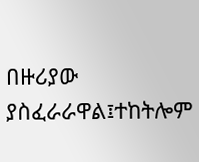በዙሪያው ያስፈራራዋል፤ተከትሎም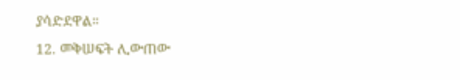ያሳድደዋል።
12. መቅሠፍት ሊውጠው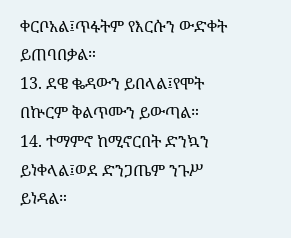ቀርቦአል፤ጥፋትም የእርሱን ውድቀት ይጠባበቃል።
13. ደዌ ቈዳውን ይበላል፤የሞት በኵርም ቅልጥሙን ይውጣል።
14. ተማምኖ ከሚኖርበት ድንኳን ይነቀላል፤ወደ ድንጋጤም ንጉሥ ይነዳል።